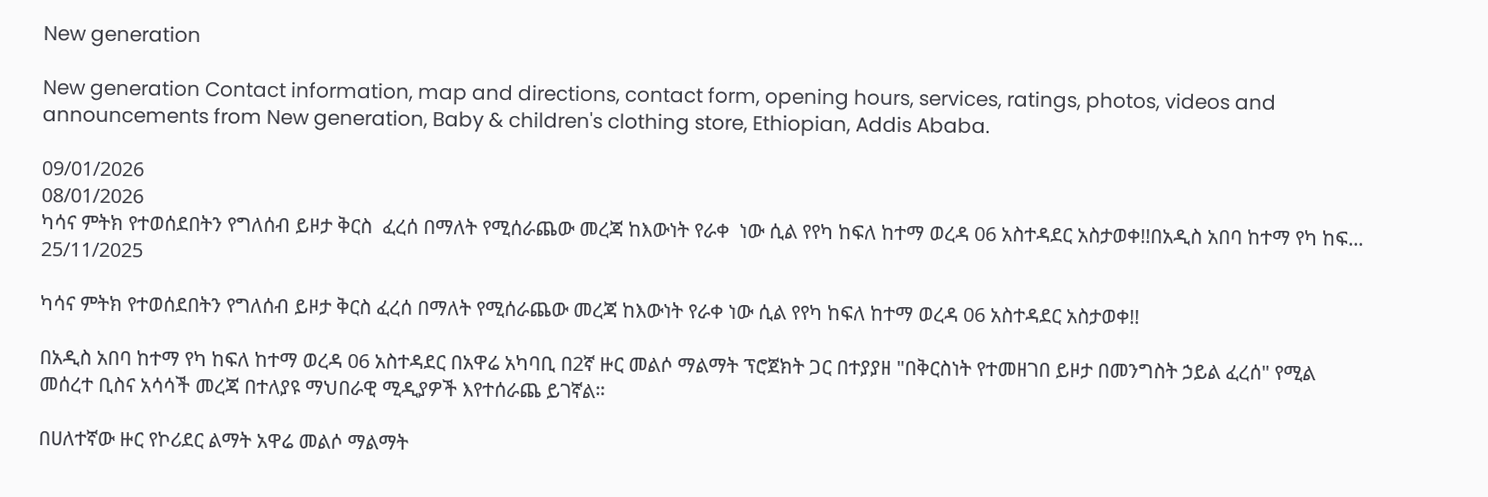New generation

New generation Contact information, map and directions, contact form, opening hours, services, ratings, photos, videos and announcements from New generation, Baby & children's clothing store, Ethiopian, Addis Ababa.

09/01/2026
08/01/2026
ካሳና ምትክ የተወሰደበትን የግለሰብ ይዞታ ቅርስ  ፈረሰ በማለት የሚሰራጨው መረጃ ከእውነት የራቀ  ነው ሲል የየካ ከፍለ ከተማ ወረዳ 06 አስተዳደር አስታወቀ!!በአዲስ አበባ ከተማ የካ ከፍ...
25/11/2025

ካሳና ምትክ የተወሰደበትን የግለሰብ ይዞታ ቅርስ ፈረሰ በማለት የሚሰራጨው መረጃ ከእውነት የራቀ ነው ሲል የየካ ከፍለ ከተማ ወረዳ 06 አስተዳደር አስታወቀ!!

በአዲስ አበባ ከተማ የካ ከፍለ ከተማ ወረዳ 06 አስተዳደር በአዋሬ አካባቢ በ2ኛ ዙር መልሶ ማልማት ፕሮጀክት ጋር በተያያዘ "በቅርስነት የተመዘገበ ይዞታ በመንግስት ኃይል ፈረሰ" የሚል መሰረተ ቢስና አሳሳች መረጃ በተለያዩ ማህበራዊ ሚዲያዎች እየተሰራጨ ይገኛል።

በሀለተኛው ዙር የኮሪደር ልማት አዋሬ መልሶ ማልማት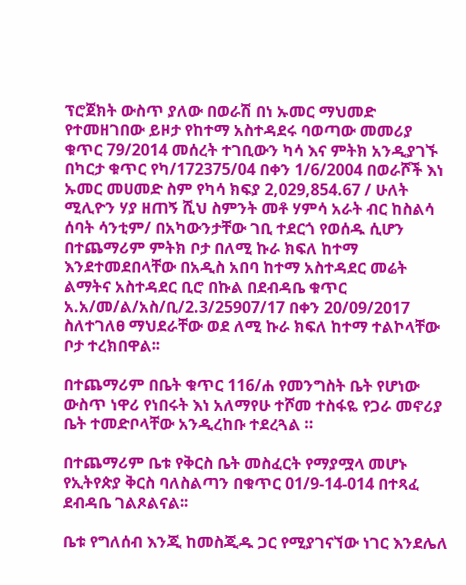ፕሮጀክት ውስጥ ያለው በወራሽ በነ ኡመር ማህመድ የተመዘገበው ይዞታ የከተማ አስተዳደሩ ባወጣው መመሪያ ቁጥር 79/2014 መሰረት ተገቢውን ካሳ እና ምትክ አንዲያገኙ በካርታ ቁጥር የካ/172375/04 በቀን 1/6/2004 በወራሾች እነ ኡመር መሀመድ ስም የካሳ ክፍያ 2,029,854.67 / ሁለት ሚሊዮን ሃያ ዘጠኝ ሺህ ስምንት መቶ ሃምሳ አራት ብር ከስልሳ ሰባት ሳንቲም/ በአካውንታቸው ገቢ ተደርጎ የወሰዱ ሲሆን በተጨማሪም ምትክ ቦታ በለሚ ኩራ ክፍለ ከተማ እንደተመደበላቸው በአዲስ አበባ ከተማ አስተዳደር መሬት ልማትና አስተዳደር ቢሮ በኩል በደብዳቤ ቁጥር አ.አ/መ/ል/አስ/ቢ/2.3/25907/17 በቀን 20/09/2017 ስለተገለፀ ማህደራቸው ወደ ለሚ ኩራ ክፍለ ከተማ ተልኮላቸው ቦታ ተረክበዋል፡፡

በተጨማሪም በቤት ቁጥር 116/ሐ የመንግስት ቤት የሆነው ውስጥ ነዋሪ የነበሩት እነ አለማየሁ ተሾመ ተስፋዬ የጋራ መኖሪያ ቤት ተመድቦላቸው አንዲረከቡ ተደረጓል ።

በተጨማሪም ቤቱ የቅርስ ቤት መስፈርት የማያሟላ መሆኑ የኢትየጵያ ቅርስ ባለስልጣን በቁጥር 01/9-14-014 በተጻፈ ደብዳቤ ገልጾልናል፡፡

ቤቱ የግለሰብ እንጂ ከመስጂዱ ጋር የሚያገናኘው ነገር እንደሌለ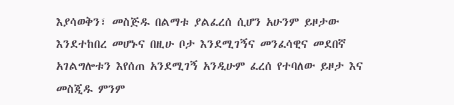እያሳወቅን፣ መስጅዱ በልማቱ ያልፈረሰ ሲሆን አሁንም ይዞታው እንደተከበረ መሆኑና በዚሁ ቦታ እንደሚገኝና መንፈሳዊና መደበኛ አገልግሎቱን እየሰጠ አንደሚገኝ አንዲሁም ፈረሰ የተባለው ይዞታ እና መስጂዱ ምንም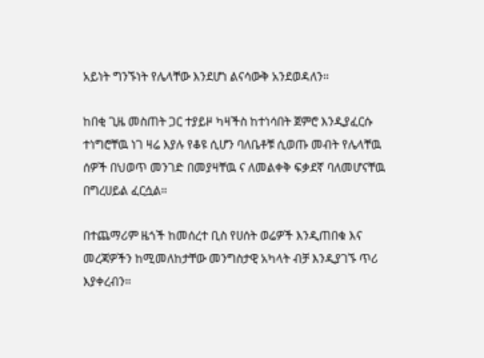አይነት ግንኙነት የሌላቸው እንደሆነ ልናሳውቅ አንደወዳለን።

ከበቂ ጊዜ መስጠት ጋር ተያይዞ ካዛችስ ከተነሳበት ጀምሮ እንዲያፈርሱ ተነግሮቸዉ ነገ ዛሬ እያሉ የቆዩ ሲሆን ባለቤቶቹ ሲወጡ መብት የሌላቸዉ ሰዎች በህወጥ መንገድ በመያዛቸዉ ና ለመልቀቅ ፍቃደኛ ባለመሆናቸዉ በግረሀይል ፈርሷል።

በተጨማሪም ዜጎች ከመሰረተ ቢስ የሀሰት ወሬዎች እንዲጠበቁ እና መረጃዎችን ከሚመለከታቸው መንግስታዊ አካላት ብቻ እንዲያገኙ ጥሪ እያቀረብን።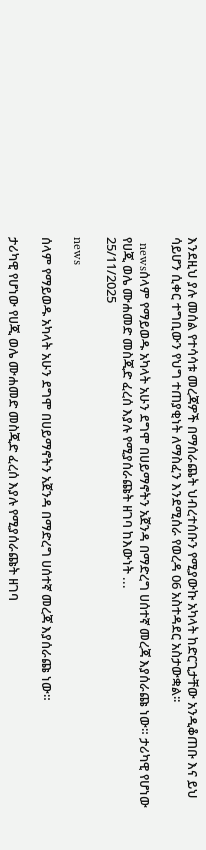እንደዚህ ያሉ መሰል የተሳሳቱ መረጃዎች በማሰራጨት ህብረተሰቡን የሚያውኩ አካላት ከድርጊታቸው አንዲቆጠቡ እና ይህ ሳይሆን ሲቀር ተግቢውን የህግ ተጠያቂነት ለማስፈን እንደሚሰራ የወረዳ 06 አስተዳደር አስታውቋል፡፡

  newsሰላም የማይወዱ አካላት አሁን ደግሞ በሀይማኖትን አጀንዳ በማድረግ ሀሰተኛ መረጃ እያሰራጩ ነው። ታሪካዊ የሆነው የሀጂ ወሌ ሙሐመድ መስጂድ ፈረሰ እያሉ የሚያሰራጩት ዘገባ ከእውነት ...
25/11/2025

news

ሰላም የማይወዱ አካላት አሁን ደግሞ በሀይማኖትን አጀንዳ በማድረግ ሀሰተኛ መረጃ እያሰራጩ ነው።

ታሪካዊ የሆነው የሀጂ ወሌ ሙሐመድ መስጂድ ፈረሰ እያሉ የሚያሰራጩት ዘገባ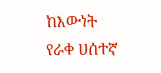ከእውነት የራቀ ሀሰተኛ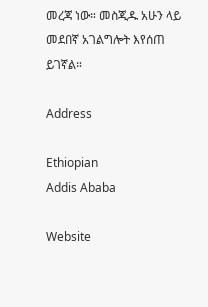መረጃ ነው። መስጂዱ አሁን ላይ መደበኛ አገልግሎት እየሰጠ ይገኛል።

Address

Ethiopian
Addis Ababa

Website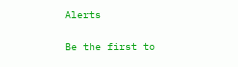Alerts

Be the first to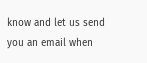know and let us send you an email when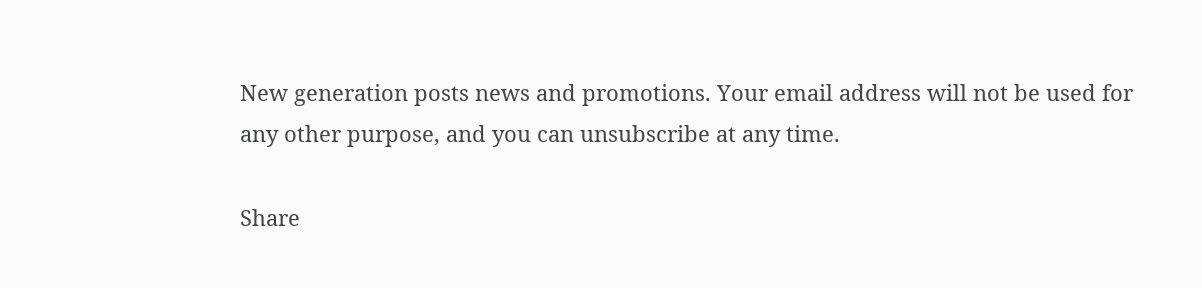New generation posts news and promotions. Your email address will not be used for any other purpose, and you can unsubscribe at any time.

Share